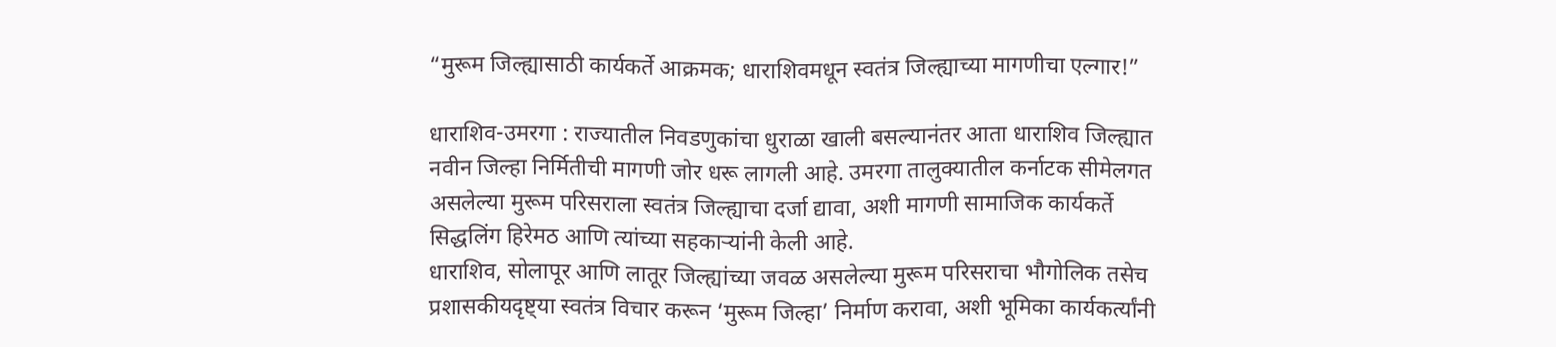“मुरूम जिल्ह्यासाठी कार्यकर्ते आक्रमक; धाराशिवमधून स्वतंत्र जिल्ह्याच्या मागणीचा एल्गार!”

धाराशिव-उमरगा : राज्यातील निवडणुकांचा धुराळा खाली बसल्यानंतर आता धाराशिव जिल्ह्यात नवीन जिल्हा निर्मितीची मागणी जोर धरू लागली आहे. उमरगा तालुक्यातील कर्नाटक सीमेलगत असलेल्या मुरूम परिसराला स्वतंत्र जिल्ह्याचा दर्जा द्यावा, अशी मागणी सामाजिक कार्यकर्ते सिद्धलिंग हिरेमठ आणि त्यांच्या सहकाऱ्यांनी केली आहे.
धाराशिव, सोलापूर आणि लातूर जिल्ह्यांच्या जवळ असलेल्या मुरूम परिसराचा भौगोलिक तसेच प्रशासकीयदृष्ट्या स्वतंत्र विचार करून ‘मुरूम जिल्हा’ निर्माण करावा, अशी भूमिका कार्यकर्त्यांनी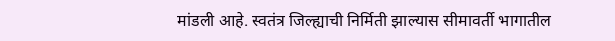मांडली आहे. स्वतंत्र जिल्ह्याची निर्मिती झाल्यास सीमावर्ती भागातील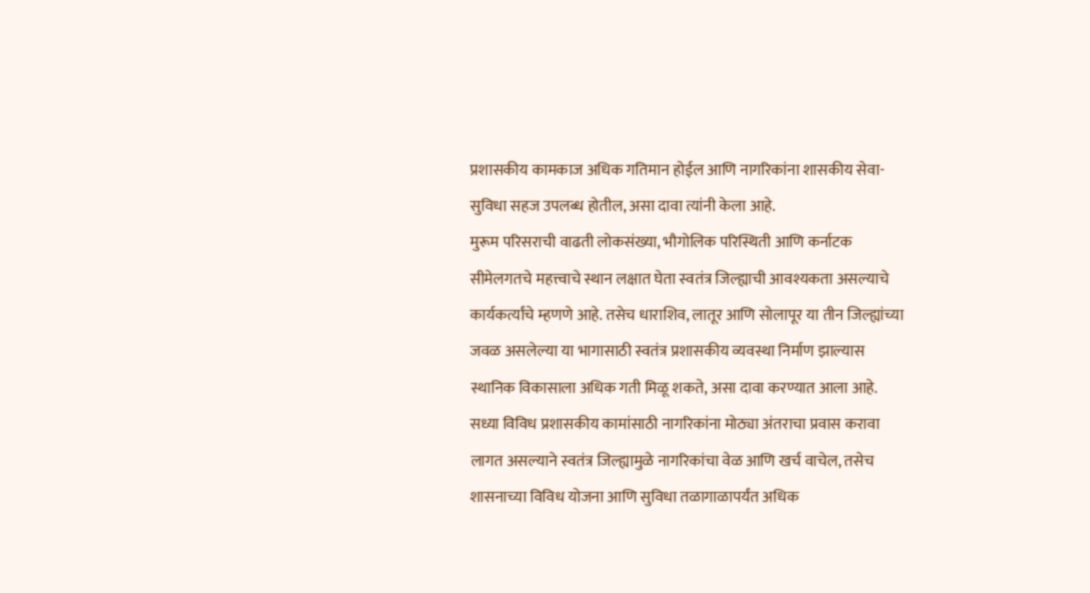प्रशासकीय कामकाज अधिक गतिमान होईल आणि नागरिकांना शासकीय सेवा-सुविधा सहज उपलब्ध होतील, असा दावा त्यांनी केला आहे.
मुरूम परिसराची वाढती लोकसंख्या, भौगोलिक परिस्थिती आणि कर्नाटक सीमेलगतचे महत्त्वाचे स्थान लक्षात घेता स्वतंत्र जिल्ह्याची आवश्यकता असल्याचे कार्यकर्त्यांचे म्हणणे आहे. तसेच धाराशिव, लातूर आणि सोलापूर या तीन जिल्ह्यांच्या जवळ असलेल्या या भागासाठी स्वतंत्र प्रशासकीय व्यवस्था निर्माण झाल्यास स्थानिक विकासाला अधिक गती मिळू शकते, असा दावा करण्यात आला आहे.
सध्या विविध प्रशासकीय कामांसाठी नागरिकांना मोठ्या अंतराचा प्रवास करावा लागत असल्याने स्वतंत्र जिल्ह्यामुळे नागरिकांचा वेळ आणि खर्च वाचेल, तसेच शासनाच्या विविध योजना आणि सुविधा तळागाळापर्यंत अधिक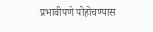प्रभावीपणे पोहोचण्यास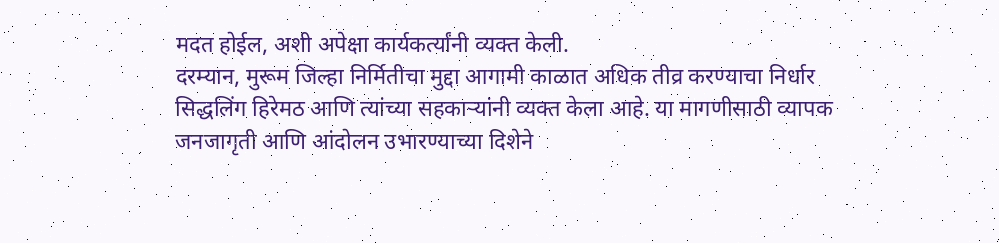मदत होईल, अशी अपेक्षा कार्यकर्त्यांनी व्यक्त केली.
दरम्यान, मुरूम जिल्हा निर्मितीचा मुद्दा आगामी काळात अधिक तीव्र करण्याचा निर्धार सिद्धलिंग हिरेमठ आणि त्यांच्या सहकाऱ्यांनी व्यक्त केला आहे. या मागणीसाठी व्यापक जनजागृती आणि आंदोलन उभारण्याच्या दिशेने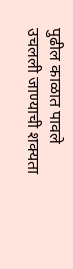पुढील काळात पावले उचलली जाण्याची शक्यता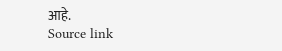आहे.
Source link